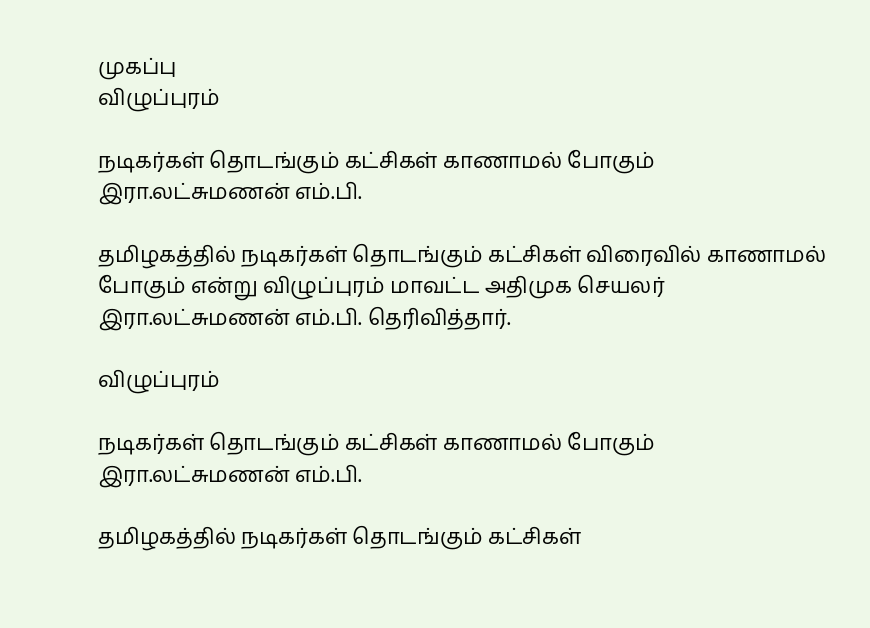முகப்பு
விழுப்புரம்

நடிகர்கள் தொடங்கும் கட்சிகள் காணாமல் போகும் இரா.லட்சுமணன் எம்.பி.

தமிழகத்தில் நடிகர்கள் தொடங்கும் கட்சிகள் விரைவில் காணாமல் போகும் என்று விழுப்புரம் மாவட்ட அதிமுக செயலர் இரா.லட்சுமணன் எம்.பி. தெரிவித்தார்.

விழுப்புரம்

நடிகர்கள் தொடங்கும் கட்சிகள் காணாமல் போகும் இரா.லட்சுமணன் எம்.பி.

தமிழகத்தில் நடிகர்கள் தொடங்கும் கட்சிகள்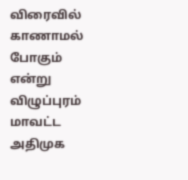விரைவில் காணாமல் போகும் என்று விழுப்புரம் மாவட்ட அதிமுக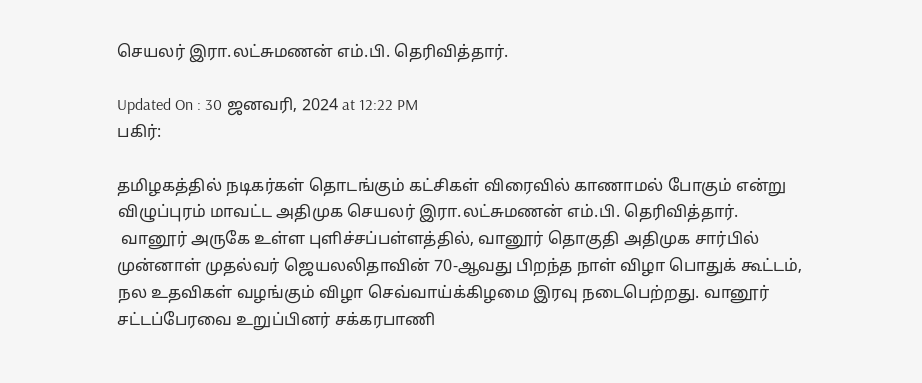செயலர் இரா.லட்சுமணன் எம்.பி. தெரிவித்தார்.

Updated On : 30 ஜனவரி, 2024 at 12:22 PM
பகிர்:

தமிழகத்தில் நடிகர்கள் தொடங்கும் கட்சிகள் விரைவில் காணாமல் போகும் என்று விழுப்புரம் மாவட்ட அதிமுக செயலர் இரா.லட்சுமணன் எம்.பி. தெரிவித்தார்.
 வானூர் அருகே உள்ள புளிச்சப்பள்ளத்தில், வானூர் தொகுதி அதிமுக சார்பில் முன்னாள் முதல்வர் ஜெயலலிதாவின் 70-ஆவது பிறந்த நாள் விழா பொதுக் கூட்டம், நல உதவிகள் வழங்கும் விழா செவ்வாய்க்கிழமை இரவு நடைபெற்றது. வானூர் சட்டப்பேரவை உறுப்பினர் சக்கரபாணி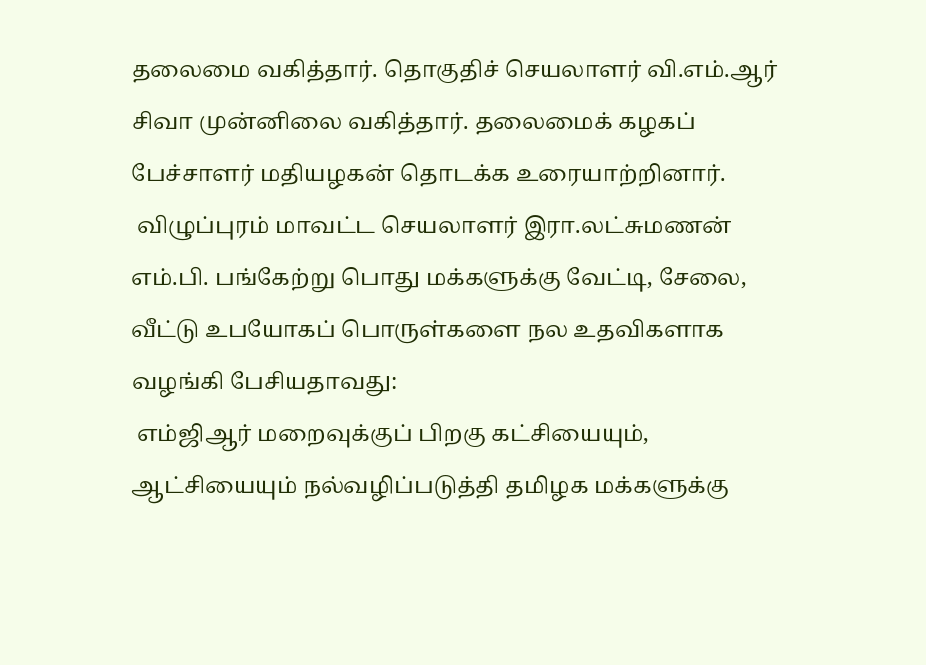தலைமை வகித்தார். தொகுதிச் செயலாளர் வி.எம்.ஆர் சிவா முன்னிலை வகித்தார். தலைமைக் கழகப் பேச்சாளர் மதியழகன் தொடக்க உரையாற்றினார்.
 விழுப்புரம் மாவட்ட செயலாளர் இரா.லட்சுமணன் எம்.பி. பங்கேற்று பொது மக்களுக்கு வேட்டி, சேலை, வீட்டு உபயோகப் பொருள்களை நல உதவிகளாக வழங்கி பேசியதாவது:
 எம்ஜிஆர் மறைவுக்குப் பிறகு கட்சியையும், ஆட்சியையும் நல்வழிப்படுத்தி தமிழக மக்களுக்கு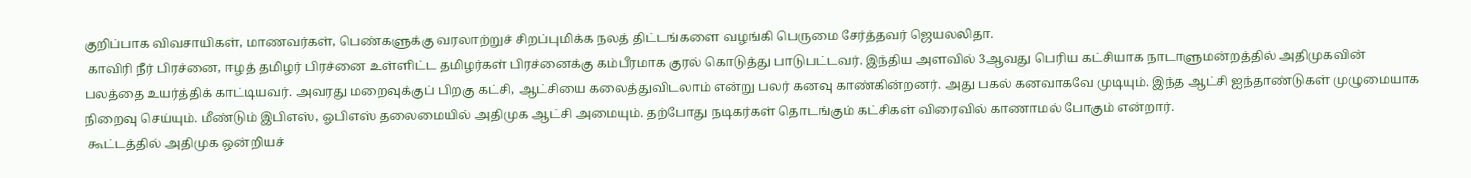குறிப்பாக விவசாயிகள், மாணவர்கள், பெண்களுக்கு வரலாற்றுச் சிறப்புமிக்க நலத் திட்டங்களை வழங்கி பெருமை சேர்த்தவர் ஜெயலலிதா.
 காவிரி நீர் பிரச்னை, ஈழத் தமிழர் பிரச்னை உள்ளிட்ட தமிழர்கள் பிரச்னைக்கு கம்பீரமாக குரல் கொடுத்து பாடுபட்டவர். இந்திய அளவில் 3ஆவது பெரிய கட்சியாக நாடாளுமன்றத்தில் அதிமுகவின் பலத்தை உயர்த்திக் காட்டியவர். அவரது மறைவுக்குப் பிறகு கட்சி, ஆட்சியை கலைத்துவிடலாம் என்று பலர் கனவு காண்கின்றனர். அது பகல் கனவாகவே முடியும். இந்த ஆட்சி ஐந்தாண்டுகள் முழுமையாக நிறைவு செய்யும். மீண்டும் இபிஎஸ், ஓபிஎஸ் தலைமையில் அதிமுக ஆட்சி அமையும். தற்போது நடிகர்கள் தொடங்கும் கட்சிகள் விரைவில் காணாமல் போகும் என்றார்.
 கூட்டத்தில் அதிமுக ஒன்றியச்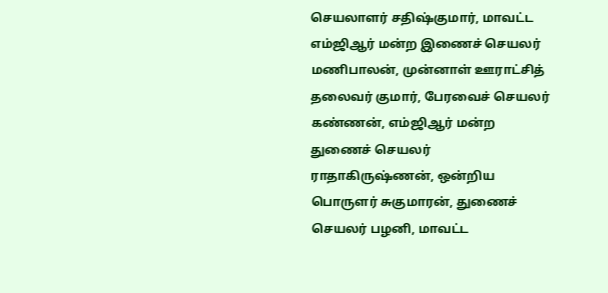செயலாளர் சதிஷ்குமார், மாவட்ட எம்ஜிஆர் மன்ற இணைச் செயலர் மணிபாலன், முன்னாள் ஊராட்சித் தலைவர் குமார், பேரவைச் செயலர் கண்ணன், எம்ஜிஆர் மன்ற துணைச் செயலர் ராதாகிருஷ்ணன், ஒன்றிய பொருளர் சுகுமாரன், துணைச் செயலர் பழனி, மாவட்ட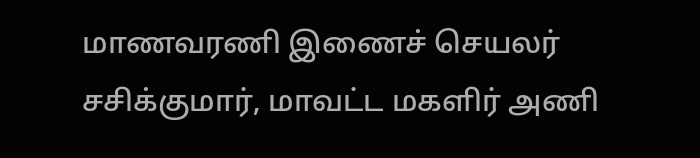மாணவரணி இணைச் செயலர் சசிக்குமார், மாவட்ட மகளிர் அணி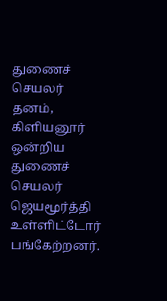துணைச் செயலர் தனம், கிளியனூர் ஒன்றிய துணைச் செயலர் ஜெயமூர்த்தி உள்ளிட்டோர் பங்கேற்றனர்.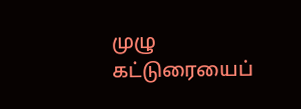முழு கட்டுரையைப்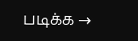படிக்க →